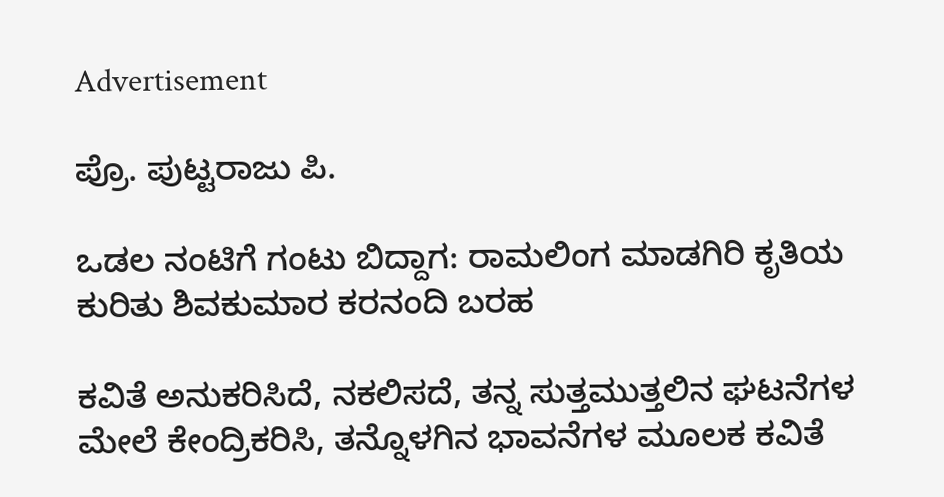Advertisement

ಪ್ರೊ. ಪುಟ್ಟರಾಜು ಪಿ.

ಒಡಲ ನಂಟಿಗೆ ಗಂಟು ಬಿದ್ದಾಗ: ರಾಮಲಿಂಗ ಮಾಡಗಿರಿ ಕೃತಿಯ ಕುರಿತು ಶಿವಕುಮಾರ ಕರನಂದಿ ಬರಹ

ಕವಿತೆ ಅನುಕರಿಸಿದೆ, ನಕಲಿಸದೆ, ತನ್ನ ಸುತ್ತಮುತ್ತಲಿನ ಘಟನೆಗಳ ಮೇಲೆ ಕೇಂದ್ರಿಕರಿಸಿ, ತನ್ನೊಳಗಿನ ಭಾವನೆಗಳ ಮೂಲಕ ಕವಿತೆ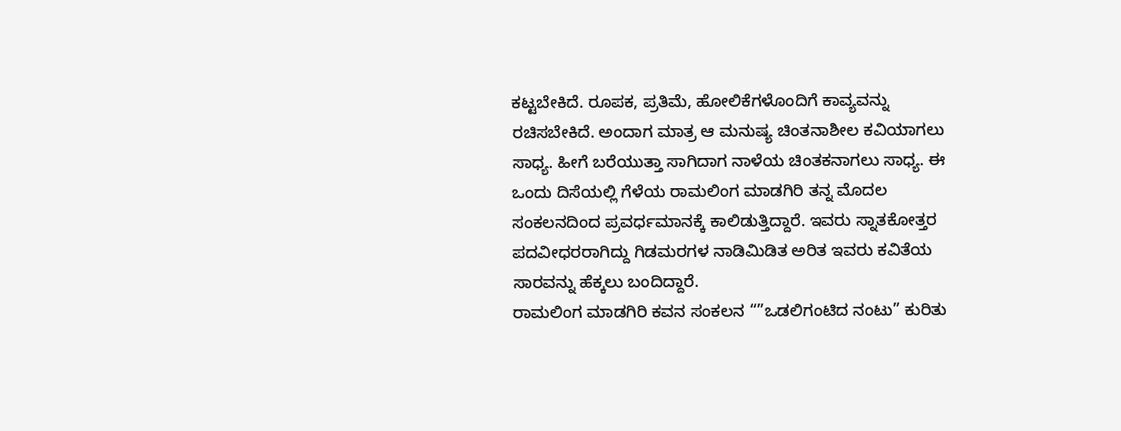ಕಟ್ಟಬೇಕಿದೆ. ರೂಪಕ, ಪ್ರತಿಮೆ, ಹೋಲಿಕೆಗಳೊಂದಿಗೆ ಕಾವ್ಯವನ್ನು ರಚಿಸಬೇಕಿದೆ. ಅಂದಾಗ ಮಾತ್ರ ಆ ಮನುಷ್ಯ ಚಿಂತನಾಶೀಲ ಕವಿಯಾಗಲು ಸಾಧ್ಯ. ಹೀಗೆ ಬರೆಯುತ್ತಾ ಸಾಗಿದಾಗ ನಾಳೆಯ ಚಿಂತಕನಾಗಲು ಸಾಧ್ಯ. ಈ ಒಂದು ದಿಸೆಯಲ್ಲಿ ಗೆಳೆಯ ರಾಮಲಿಂಗ ಮಾಡಗಿರಿ ತನ್ನ ಮೊದಲ ಸಂಕಲನದಿಂದ ಪ್ರವರ್ಧಮಾನಕ್ಕೆ ಕಾಲಿಡುತ್ತಿದ್ದಾರೆ. ಇವರು ಸ್ನಾತಕೋತ್ತರ ಪದವೀಧರರಾಗಿದ್ದು ಗಿಡಮರಗಳ ನಾಡಿಮಿಡಿತ ಅರಿತ ಇವರು ಕವಿತೆಯ ಸಾರವನ್ನು ಹೆಕ್ಕಲು ಬಂದಿದ್ದಾರೆ.
ರಾಮಲಿಂಗ ಮಾಡಗಿರಿ ಕವನ ಸಂಕಲನ “”ಒಡಲಿಗಂಟಿದ ನಂಟು” ಕುರಿತು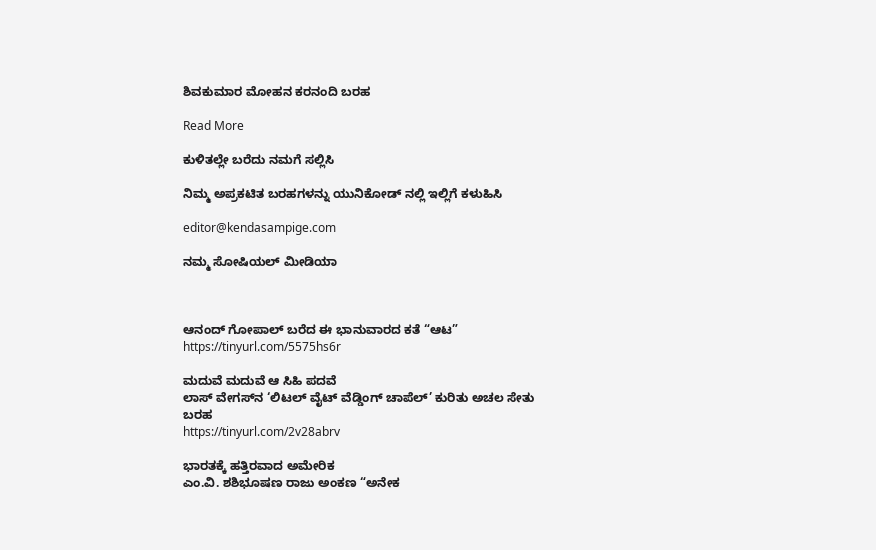ಶಿವಕುಮಾರ ಮೋಹನ ಕರನಂದಿ ಬರಹ

Read More

ಕುಳಿತಲ್ಲೇ ಬರೆದು ನಮಗೆ ಸಲ್ಲಿಸಿ

ನಿಮ್ಮ ಅಪ್ರಕಟಿತ ಬರಹಗಳನ್ನು ಯುನಿಕೋಡ್ ನಲ್ಲಿ ಇಲ್ಲಿಗೆ ಕಳುಹಿಸಿ

editor@kendasampige.com

ನಮ್ಮ ಸೋಷಿಯಲ್‌ ಮೀಡಿಯಾ



ಆನಂದ್‌ ಗೋಪಾಲ್‌ ಬರೆದ ಈ ಭಾನುವಾರದ ಕತೆ “ಆಟ”
https://tinyurl.com/5575hs6r

ಮದುವೆ ಮದುವೆ ಆ ಸಿಹಿ ಪದವೆ
ಲಾಸ್‌ ವೇಗಸ್‌ನ ‘ಲಿಟಲ್ ವೈಟ್ ವೆಡ್ಡಿಂಗ್ ಚಾಪೆಲ್’ ಕುರಿತು ಅಚಲ ಸೇತು ಬರಹ
https://tinyurl.com/2v28abrv

ಭಾರತಕ್ಕೆ ಹತ್ತಿರವಾದ ಅಮೇರಿಕ
ಎಂ.ವಿ. ಶಶಿಭೂಷಣ ರಾಜು ಅಂಕಣ “ಅನೇಕ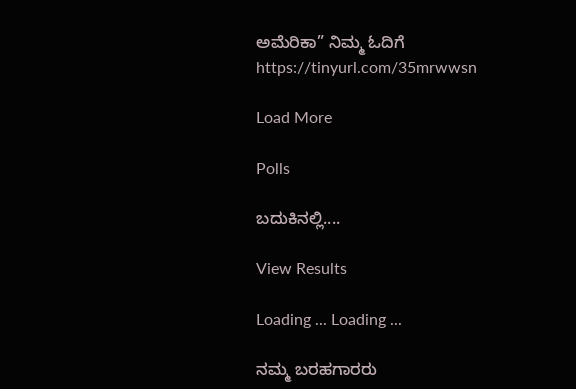ಅಮೆರಿಕಾ” ನಿಮ್ಮ ಓದಿಗೆ
https://tinyurl.com/35mrwwsn

Load More

Polls

ಬದುಕಿನಲ್ಲಿ....

View Results

Loading ... Loading ...

ನಮ್ಮ ಬರಹಗಾರರು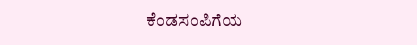ಕೆಂಡಸಂಪಿಗೆಯ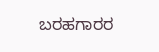ಬರಹಗಾರರ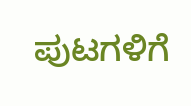ಪುಟಗಳಿಗೆ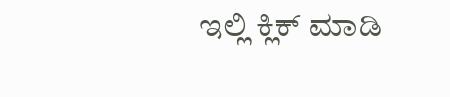ಇಲ್ಲಿ ಕ್ಲಿಕ್ ಮಾಡಿ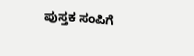ಪುಸ್ತಕ ಸಂಪಿಗೆ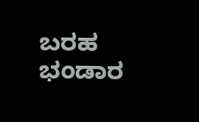ಬರಹ ಭಂಡಾರ